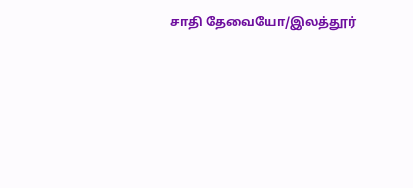சாதி தேவையோ/இலத்தூர்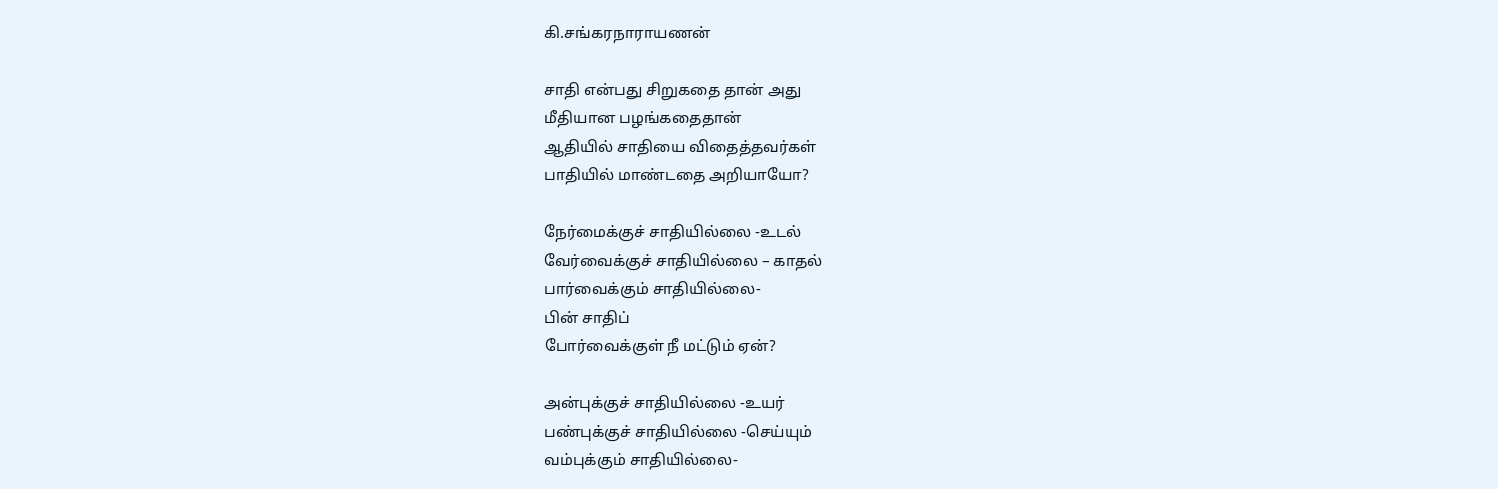கி.சங்கரநாராயணன்

சாதி என்பது சிறுகதை தான் அது
மீதியான பழங்கதைதான்
ஆதியில் சாதியை விதைத்தவர்கள்
பாதியில் மாண்டதை அறியாயோ?

நேர்மைக்குச் சாதியில்லை -உடல்
வேர்வைக்குச் சாதியில்லை – காதல்
பார்வைக்கும் சாதியில்லை-
பின் சாதிப்
போர்வைக்குள் நீ மட்டும் ஏன்?

அன்புக்குச் சாதியில்லை -உயர்
பண்புக்குச் சாதியில்லை -செய்யும்
வம்புக்கும் சாதியில்லை-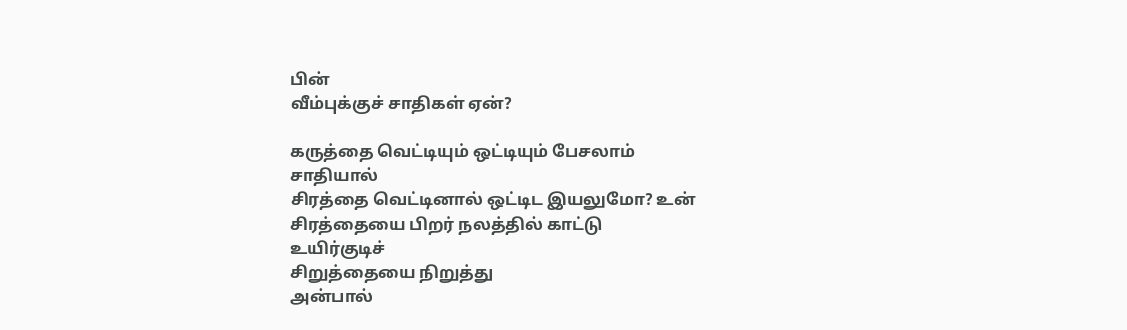பின்
வீம்புக்குச் சாதிகள் ஏன்?

கருத்தை வெட்டியும் ஒட்டியும் பேசலாம்
சாதியால்
சிரத்தை வெட்டினால் ஒட்டிட இயலுமோ? உன்
சிரத்தையை பிறர் நலத்தில் காட்டு
உயிர்குடிச்
சிறுத்தையை நிறுத்து
அன்பால்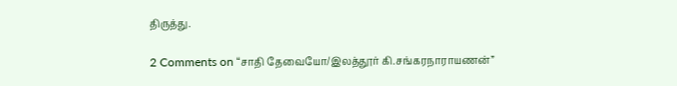திருத்து.

2 Comments on “சாதி தேவையோ/இலத்தூர் கி.சங்கரநாராயணன்”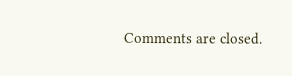Comments are closed.